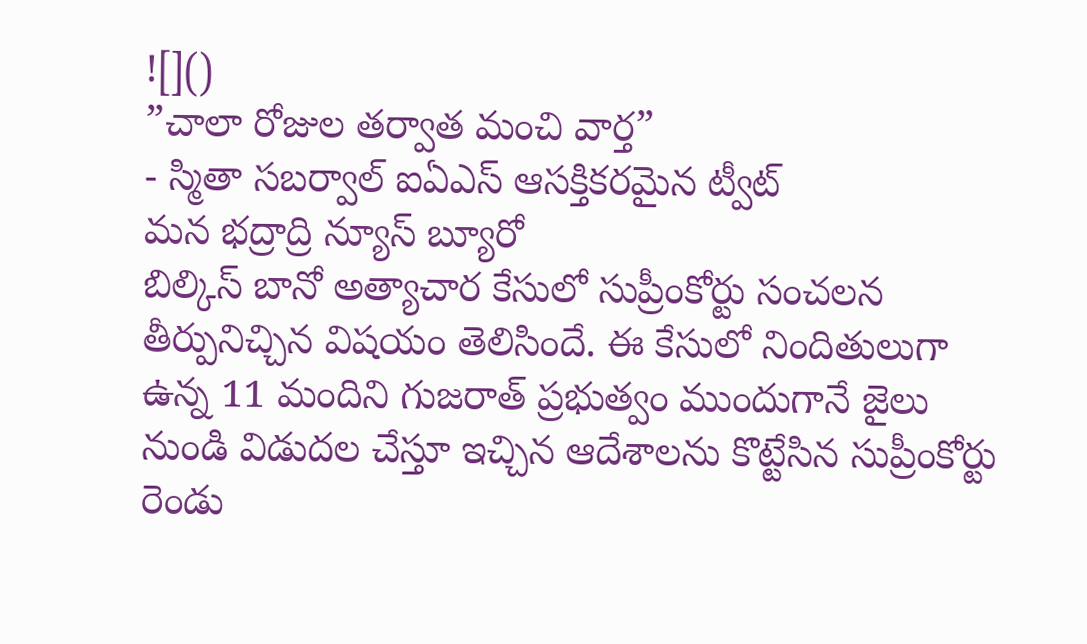![]()
”చాలా రోజుల తర్వాత మంచి వార్త”
- స్మితా సబర్వాల్ ఐఏఎస్ ఆసక్తికరమైన ట్వీట్
మన భద్రాద్రి న్యూస్ బ్యూరో
బిల్కిస్ బానో అత్యాచార కేసులో సుప్రీంకోర్టు సంచలన తీర్పునిచ్చిన విషయం తెలిసిందే. ఈ కేసులో నిందితులుగా ఉన్న 11 మందిని గుజరాత్ ప్రభుత్వం ముందుగానే జైలు నుండి విడుదల చేస్తూ ఇచ్చిన ఆదేశాలను కొట్టేసిన సుప్రీంకోర్టు రెండు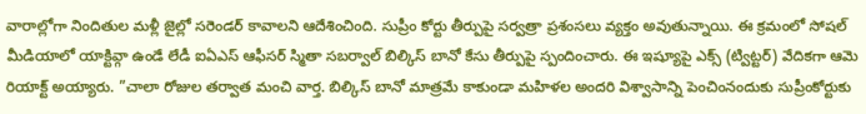వారాల్లోగా నిందితుల మళ్లీ జైల్లో సరెండర్ కావాలని ఆదేశించింది. సుప్రీం కోర్టు తీర్పుపై సర్వత్రా ప్రశంసలు వ్యక్తం అవుతున్నాయి. ఈ క్రమంలో సోషల్ మీడియాలో యాక్టివ్గా ఉండే లేడీ ఐఏఎస్ ఆఫీసర్ స్మితా సబర్వాల్ బిల్కిస్ బానో కేసు తీర్పుపై స్పందించారు. ఈ ఇష్యూపై ఎక్స్ (ట్విట్టర్) వేదికగా ఆమె రియాక్ట్ అయ్యారు. ”చాలా రోజుల తర్వాత మంచి వార్త. బిల్కిస్ బానో మాత్రమే కాకుండా మహిళల అందరి విశ్వాసాన్ని పెంచింనందుకు సుప్రీంకోర్టుకు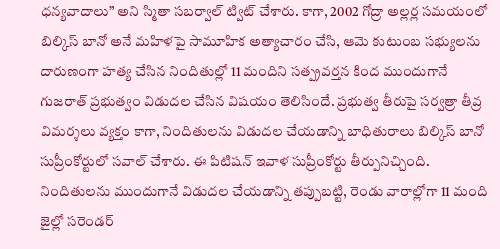ధన్యవాదాలు” అని స్మితా సబర్వాల్ ట్విట్ చేశారు. కాగా, 2002 గోద్రా అల్లర్ల సమయంలో బిల్కిస్ బానో అనే మహిళపై సామూహిక అత్యాచారం చేసి, ఆమె కుటుంబ సభ్యులను దారుణంగా హత్య చేసిన నిందితుల్లో 11 మందిని సత్ప్రవర్తన కింద ముందుగానే గుజరాత్ ప్రభుత్వం విడుదల చేసిన విషయం తెలిసిందే. ప్రభుత్వ తీరుపై సర్వత్రా తీవ్ర విమర్శలు వ్యక్తం కాగా, నిందితులను విడుదల చేయడాన్ని బాధితురాలు బిల్కిస్ బానో సుప్రీంకోర్టులో సవాల్ చేశారు. ఈ పిటిషన్ ఇవాళ సుప్రీంకోర్టు తీర్పునిచ్చింది. నిందితులను ముందుగానే విడుదల చేయడాన్ని తప్పుబట్టి, రెండు వారాల్లోగా 11 మంది జైల్లో సరెండర్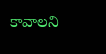కావాలని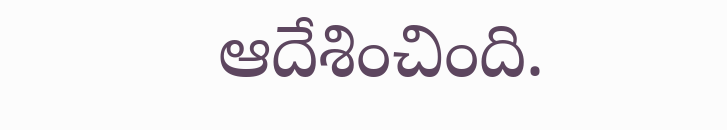ఆదేశించింది.